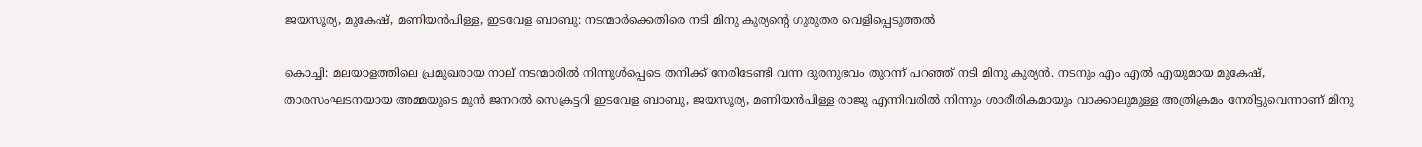ജയസൂര്യ, മുകേഷ്, മണിയന്‍പിള്ള, ഇടവേള ബാബു: നടന്മാർക്കെതിരെ നടി മിനു കുര്യന്റെ ഗുരുതര വെളിപ്പെടുത്തല്‍

കൊച്ചി: മലയാളത്തിലെ പ്രമുഖരായ നാല് നടന്മാരില്‍ നിന്നുള്‍പ്പെടെ തനിക്ക് നേരിടേണ്ടി വന്ന ദുരനുഭവം തുറന്ന് പറഞ്ഞ് നടി മിനു കുര്യന്‍. നടനും എം എല്‍ എയുമായ മുകേഷ്, താരസംഘടനയായ അമ്മയുടെ മുന്‍ ജനറല്‍ സെക്രട്ടറി ഇടവേള ബാബു, ജയസൂര്യ, മണിയന്‍പിള്ള രാജു എന്നിവരില്‍ നിന്നും ശാരീരികമായും വാക്കാലുമുള്ള അത്രിക്രമം നേരിട്ടുവെന്നാണ് മിനു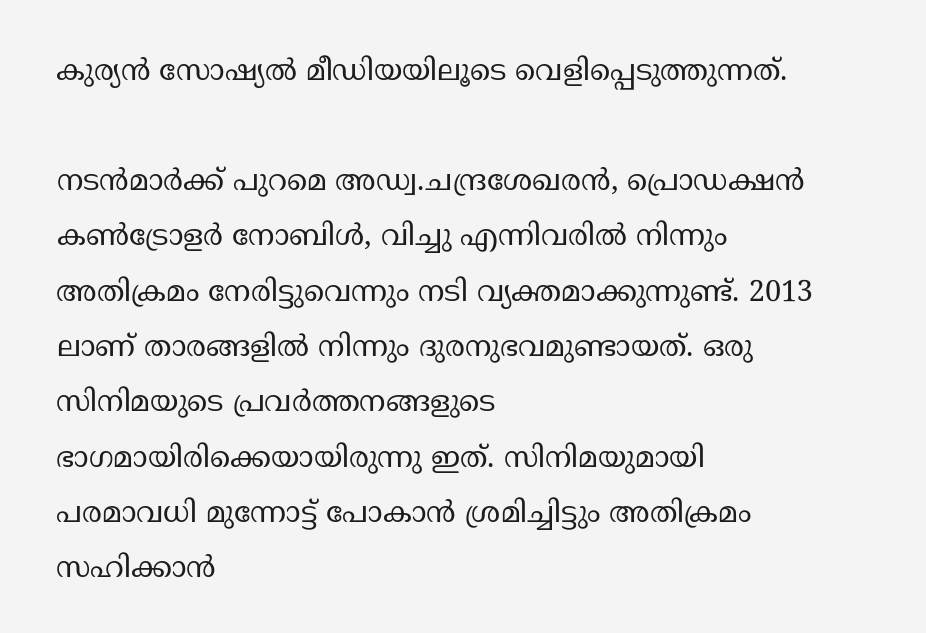കുര്യന്‍ സോഷ്യല്‍ മീഡിയയിലൂടെ വെളിപ്പെടുത്തുന്നത്.

നടന്‍മാർക്ക് പുറമെ അഡ്വ.ചന്ദ്രശേഖരൻ, പ്രൊഡക്ഷൻ കൺട്രോളർ നോബിൾ, വിച്ചു എന്നിവരിൽ നിന്നും അതിക്രമം നേരിട്ടുവെന്നും നടി വ്യക്തമാക്കുന്നുണ്ട്. 2013 ലാണ് താരങ്ങളില്‍ നിന്നും ദുരനുഭവമുണ്ടായത്. ഒരു സിനിമയുടെ പ്രവർത്തനങ്ങളുടെ ഭാഗമായിരിക്കെയായിരുന്നു ഇത്. സിനിമയുമായി പരമാവധി മുന്നോട്ട് പോകാന്‍ ശ്രമിച്ചിട്ടും അതിക്രമം സഹിക്കാന്‍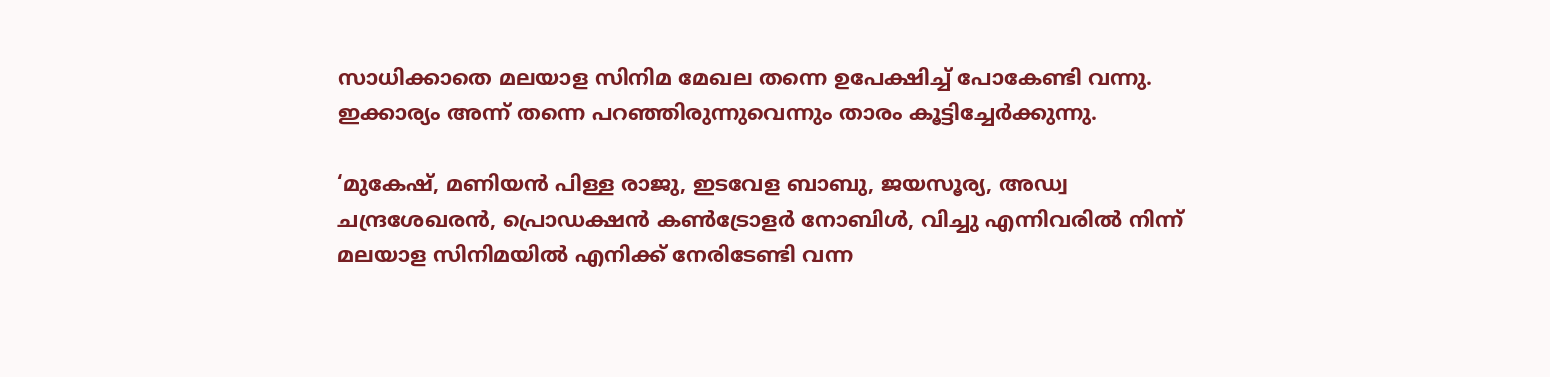സാധിക്കാതെ മലയാള സിനിമ മേഖല തന്നെ ഉപേക്ഷിച്ച് പോകേണ്ടി വന്നു. ഇക്കാര്യം അന്ന് തന്നെ പറഞ്ഞിരുന്നുവെന്നും താരം കൂട്ടിച്ചേർക്കുന്നു.

‘മുകേഷ്, മണിയൻ പിള്ള രാജു, ഇടവേള ബാബു, ജയസൂര്യ, അഡ്വ ചന്ദ്രശേഖരൻ, പ്രൊഡക്ഷൻ കൺട്രോളർ നോബിൾ, വിച്ചു എന്നിവരിൽ നിന്ന് മലയാള സിനിമയിൽ എനിക്ക് നേരിടേണ്ടി വന്ന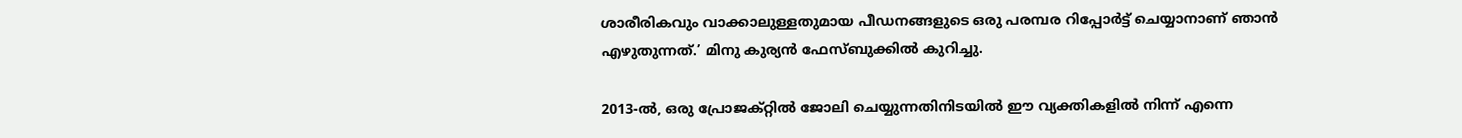ശാരീരികവും വാക്കാലുള്ളതുമായ പീഡനങ്ങളുടെ ഒരു പരമ്പര റിപ്പോർട്ട് ചെയ്യാനാണ് ഞാൻ എഴുതുന്നത്.’ മിനു കുര്യന്‍ ഫേസ്ബുക്കില്‍ കുറിച്ചു.

2013-ൽ, ഒരു പ്രോജക്റ്റിൽ ജോലി ചെയ്യുന്നതിനിടയിൽ ഈ വ്യക്തികളിൽ നിന്ന് എന്നെ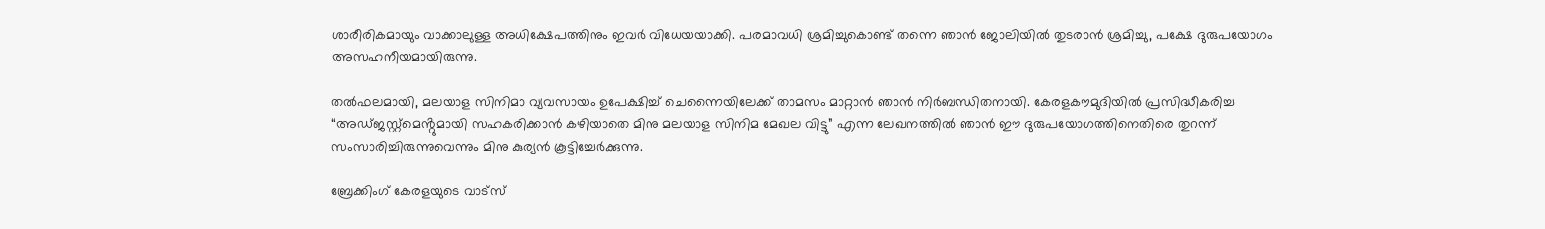ശാരീരികമായും വാക്കാലുള്ള അധിക്ഷേപത്തിനും ഇവർ വിധേയയാക്കി. പരമാവധി ശ്രമിച്ചുകൊണ്ട് തന്നെ ഞാന്‍ ജോലിയിൽ തുടരാന്‍ ശ്രമിച്ചു, പക്ഷേ ദുരുപയോഗം അസഹനീയമായിരുന്നു.

തൽഫലമായി, മലയാള സിനിമാ വ്യവസായം ഉപേക്ഷിച്ച് ചെന്നൈയിലേക്ക് താമസം മാറ്റാൻ ഞാൻ നിർബന്ധിതനായി. കേരളകൗമുദിയിൽ പ്രസിദ്ധീകരിച്ച “അഡ്ജസ്റ്റ്‌മെൻ്റുമായി സഹകരിക്കാൻ കഴിയാതെ മിനു മലയാള സിനിമ മേഖല വിട്ടു” എന്ന ലേഖനത്തിൽ ഞാൻ ഈ ദുരുപയോഗത്തിനെതിരെ തുറന്ന് സംസാരിച്ചിരുന്നുവെന്നും മിനു കുര്യന്‍ കൂട്ടിച്ചേർക്കുന്നു.

ബ്രേക്കിംഗ് കേരളയുടെ വാട്സ്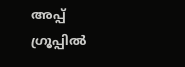അപ്പ് ഗ്രൂപ്പിൽ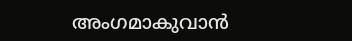അംഗമാകുവാൻ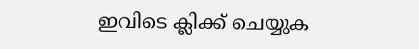ഇവിടെ ക്ലിക്ക് ചെയ്യുക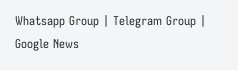Whatsapp Group | Telegram Group | Google News